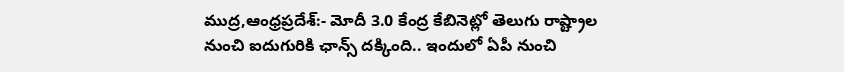ముద్ర,ఆంధ్రప్రదేశ్:- మోదీ 3.0 కేంద్ర కేబినెట్లో తెలుగు రాష్ట్రాల నుంచి ఐదుగురికి ఛాన్స్ దక్కింది.. ఇందులో ఏపీ నుంచి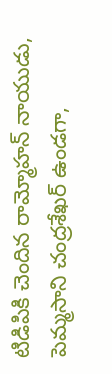టిడిపికి చెందిన రామ్మోహన్ నాయుడు, పెమ్మసాని చంద్రశేఖర్ ఉండగా,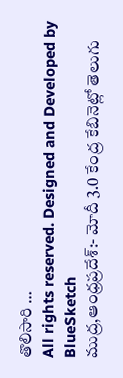తొలిసారి …
All rights reserved. Designed and Developed by BlueSketch
ముద్ర,ఆంధ్రప్రదేశ్:- మోదీ 3.0 కేంద్ర కేబినెట్లో తెలుగు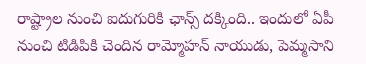రాష్ట్రాల నుంచి ఐదుగురికి ఛాన్స్ దక్కింది.. ఇందులో ఏపీ నుంచి టిడిపికి చెందిన రామ్మోహన్ నాయుడు, పెమ్మసాని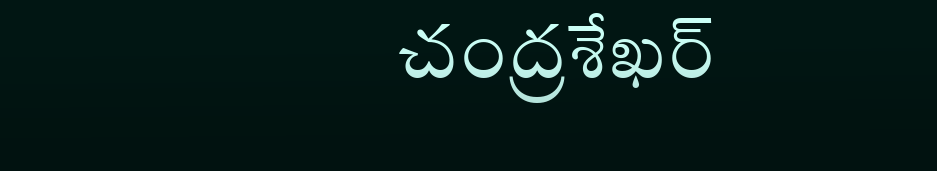చంద్రశేఖర్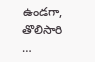ఉండగా, తొలిసారి …